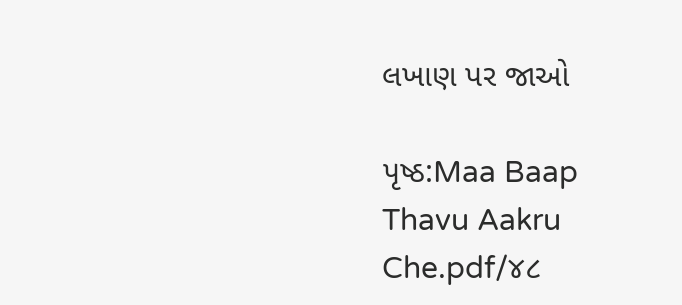લખાણ પર જાઓ

પૃષ્ઠ:Maa Baap Thavu Aakru Che.pdf/૪૮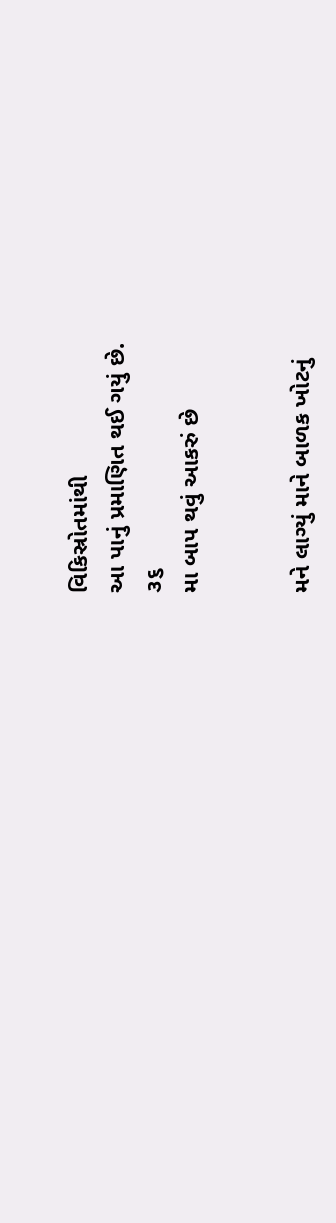વિકિસ્રોતમાંથી
આ પાનું પ્રમાણિત થઈ ગયું છે.
૩૬
મા બાપ થવું આકરું છે


મને લાગ્યું માને બાળક ખોટનું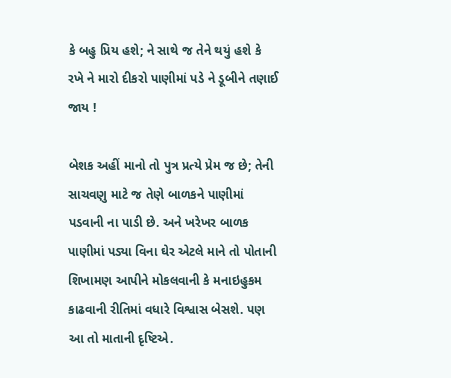કે બહુ પ્રિય હશે; ને સાથે જ તેને થયું હશે કે રખે ને મારો દીકરો પાણીમાં પડે ને ડૂબીને તણાઈ જાય !

બેશક અહીં માનો તો પુત્ર પ્રત્યે પ્રેમ જ છે; તેની સાચવણુ માટે જ તેણે બાળકને પાણીમાં પડવાની ના પાડી છે. અને ખરેખર બાળક પાણીમાં પડ્યા વિના ઘેર એટલે માને તો પોતાની શિખામણ આપીને મોકલવાની કે મનાઇહુકમ કાઢવાની રીતિમાં વધારે વિશ્વાસ બેસશે. પણ આ તો માતાની દૃષ્ટિએ.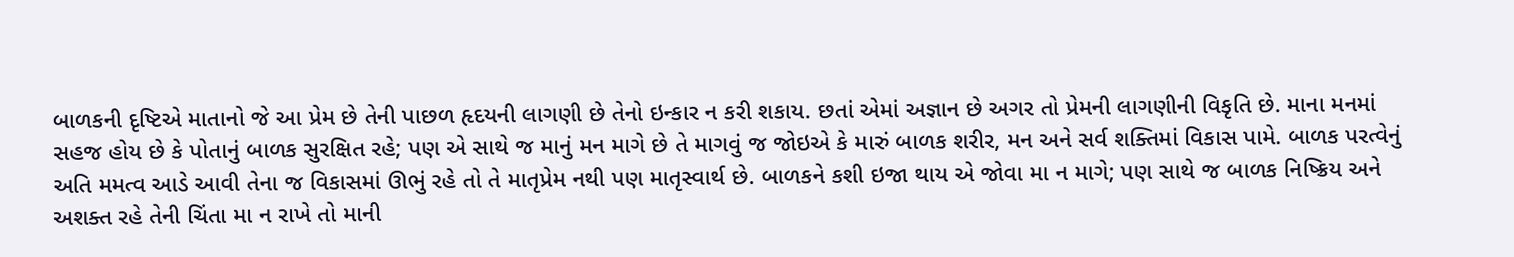બાળકની દૃષ્ટિએ માતાનો જે આ પ્રેમ છે તેની પાછળ હૃદયની લાગણી છે તેનો ઇન્કાર ન કરી શકાય. છતાં એમાં અજ્ઞાન છે અગર તો પ્રેમની લાગણીની વિકૃતિ છે. માના મનમાં સહજ હોય છે કે પોતાનું બાળક સુરક્ષિત રહે; પણ એ સાથે જ માનું મન માગે છે તે માગવું જ જોઇએ કે મારું બાળક શરીર, મન અને સર્વ શક્તિમાં વિકાસ પામે. બાળક પરત્વેનું અતિ મમત્વ આડે આવી તેના જ વિકાસમાં ઊભું રહે તો તે માતૃપ્રેમ નથી પણ માતૃસ્વાર્થ છે. બાળકને કશી ઇજા થાય એ જોવા મા ન માગે; પણ સાથે જ બાળક નિષ્ક્રિય અને અશક્ત રહે તેની ચિંતા મા ન રાખે તો માની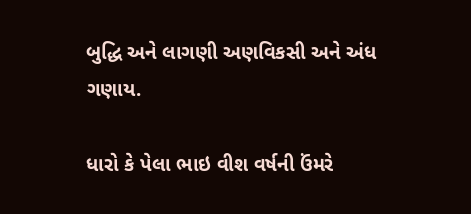બુદ્ધિ અને લાગણી અણવિકસી અને અંધ ગણાય.

ધારો કે પેલા ભાઇ વીશ વર્ષની ઉંમરે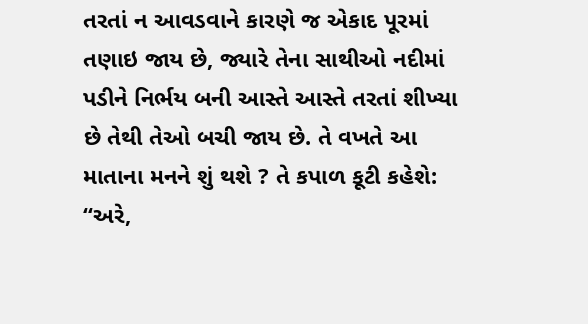તરતાં ન આવડવાને કારણે જ એકાદ પૂરમાં તણાઇ જાય છે, જ્યારે તેના સાથીઓ નદીમાં પડીને નિર્ભય બની આસ્તે આસ્તે તરતાં શીખ્યા છે તેથી તેઓ બચી જાય છે. તે વખતે આ માતાના મનને શું થશે ? તે કપાળ કૂટી કહેશે: “અરે,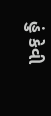હું કેવી